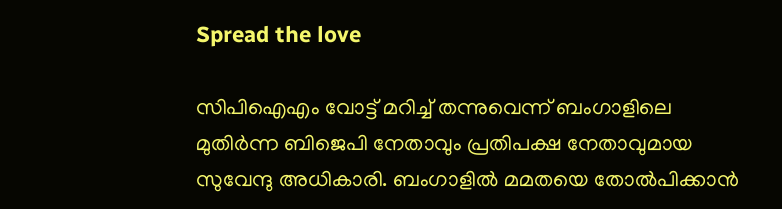Spread the love

സിപിഐഎം വോട്ട് മറിച്ച് തന്നുവെന്ന് ബംഗാളിലെ മുതിര്‍ന്ന ബിജെപി നേതാവും പ്രതിപക്ഷ നേതാവുമായ സുവേന്ദു അധികാരി. ബംഗാളില്‍ മമതയെ തോല്‍പിക്കാന്‍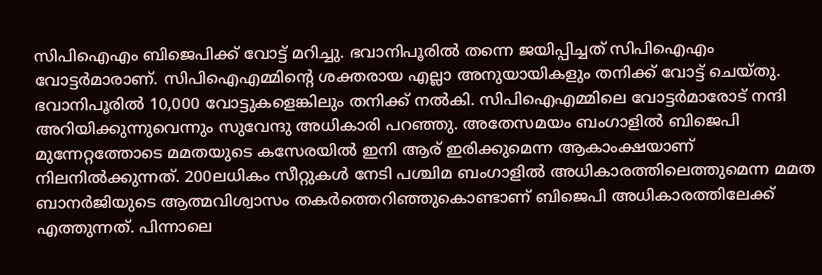സിപിഐഎം ബിജെപിക്ക് വോട്ട് മറിച്ചു. ഭവാനിപൂരില്‍ തന്നെ ജയിപ്പിച്ചത് സിപിഐഎം വോട്ടര്‍മാരാണ്. സിപിഐഎമ്മിന്റെ ശക്തരായ എല്ലാ അനുയായികളും തനിക്ക് വോട്ട് ചെയ്തു. ഭവാനിപൂരില്‍ 10,000 വോട്ടുകളെങ്കിലും തനിക്ക് നല്‍കി. സിപിഐഎമ്മിലെ വോട്ടര്‍മാരോട് നന്ദി അറിയിക്കുന്നുവെന്നും സുവേന്ദു അധികാരി പറഞ്ഞു. അതേസമയം ബംഗാളില്‍ ബിജെപി മുന്നേറ്റത്തോടെ മമതയുടെ കസേരയില്‍ ഇനി ആര് ഇരിക്കുമെന്ന ആകാംക്ഷയാണ് നിലനില്‍ക്കുന്നത്. 200ലധികം സീറ്റുകള്‍ നേടി പശ്ചിമ ബംഗാളിൽ അധികാരത്തിലെത്തുമെന്ന മമത ബാനര്‍ജിയുടെ ആത്മവിശ്വാസം തകര്‍ത്തെറിഞ്ഞുകൊണ്ടാണ് ബിജെപി അധികാരത്തിലേക്ക് എത്തുന്നത്. പിന്നാലെ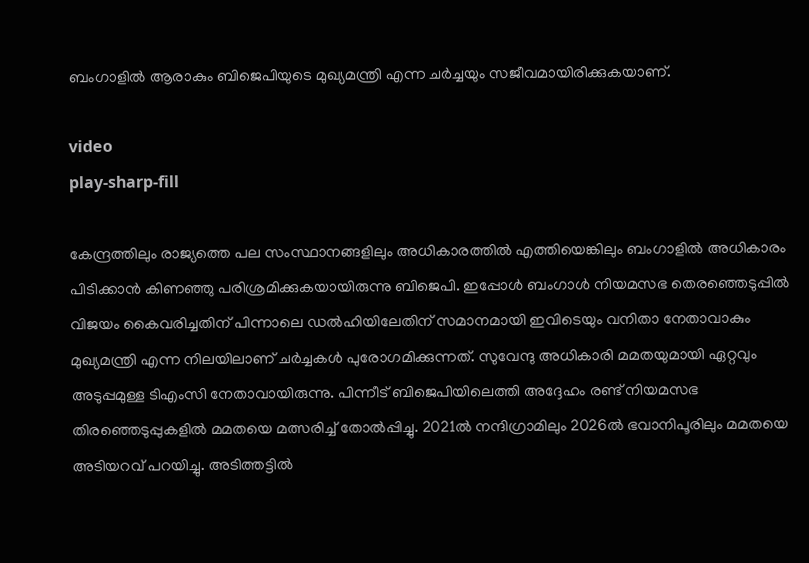ബംഗാളില്‍ ആരാകും ബിജെപിയുടെ മുഖ്യമന്ത്രി എന്ന ചര്‍ച്ചയും സജീവമായിരിക്കുകയാണ്.

video
play-sharp-fill

കേന്ദ്രത്തിലും രാജ്യത്തെ പല സംസ്ഥാനങ്ങളിലും അധികാരത്തില്‍ എത്തിയെങ്കിലും ബംഗാളില്‍ അധികാരം പിടിക്കാന്‍ കിണഞ്ഞു പരിശ്രമിക്കുകയായിരുന്നു ബിജെപി. ഇപ്പോള്‍ ബംഗാള്‍ നിയമസഭ തെരഞ്ഞെടുപ്പില്‍ വിജയം കൈവരിച്ചതിന് പിന്നാലെ ഡല്‍ഹിയിലേതിന് സമാനമായി ഇവിടെയും വനിതാ നേതാവാകും മുഖ്യമന്ത്രി എന്ന നിലയിലാണ് ചര്‍ച്ചകള്‍ പുരോഗമിക്കുന്നത്. സുവേന്ദു അധികാരി മമതയുമായി ഏറ്റവും അടുപ്പമുള്ള ടിഎംസി നേതാവായിരുന്നു. പിന്നീട് ബിജെപിയിലെത്തി അദ്ദേഹം രണ്ട് നിയമസഭ തിരഞ്ഞെടുപ്പുകളില്‍ മമതയെ മത്സരിച്ച് തോല്‍പ്പിച്ചു. 2021ല്‍ നന്ദിഗ്രാമിലും 2026ല്‍ ഭവാനിപൂരിലും മമതയെ അടിയറവ് പറയിച്ചു. അടിത്തട്ടില്‍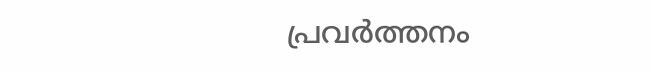പ്രവര്‍ത്തനം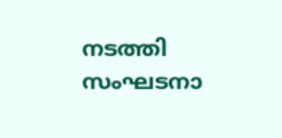നടത്തി സംഘടനാ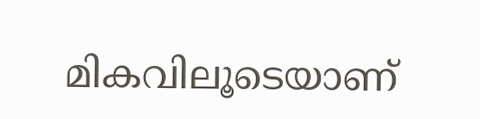മികവിലൂടെയാണ്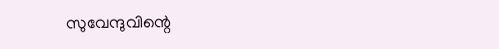സുവേന്ദുവിന്റെ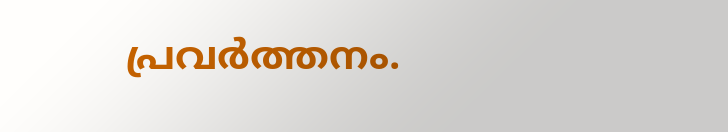പ്രവര്‍ത്തനം.